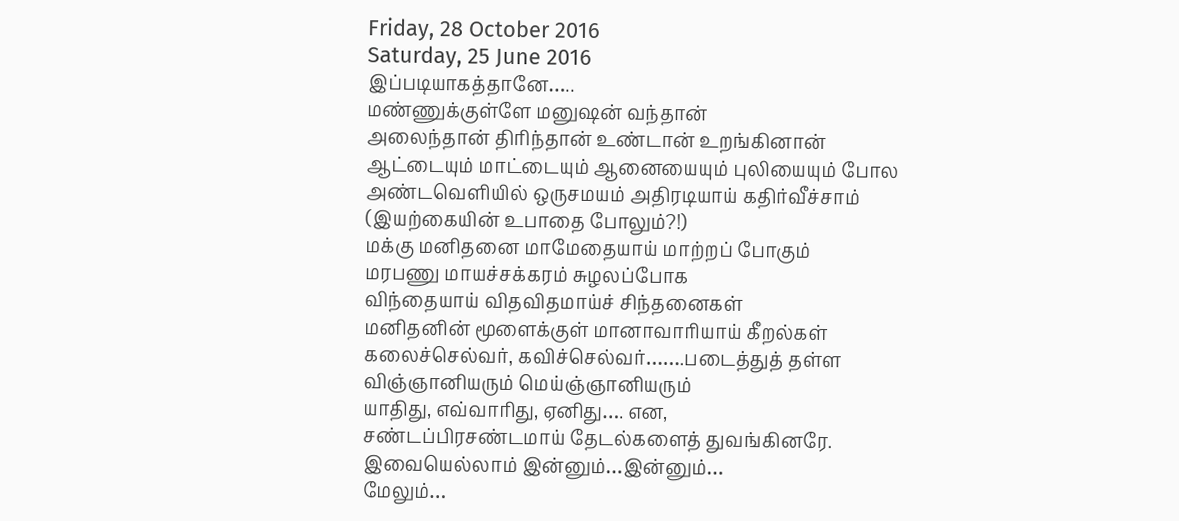Friday, 28 October 2016
Saturday, 25 June 2016
இப்படியாகத்தானே…..
மண்ணுக்குள்ளே மனுஷன் வந்தான்
அலைந்தான் திரிந்தான் உண்டான் உறங்கினான்
ஆட்டையும் மாட்டையும் ஆனையையும் புலியையும் போல
அண்டவெளியில் ஒருசமயம் அதிரடியாய் கதிர்வீச்சாம்
(இயற்கையின் உபாதை போலும்?!)
மக்கு மனிதனை மாமேதையாய் மாற்றப் போகும்
மரபணு மாயச்சக்கரம் சுழலப்போக
விந்தையாய் விதவிதமாய்ச் சிந்தனைகள்
மனிதனின் மூளைக்குள் மானாவாரியாய் கீறல்கள்
கலைச்செல்வர், கவிச்செல்வர்…….படைத்துத் தள்ள
விஞ்ஞானியரும் மெய்ஞ்ஞானியரும்
யாதிது, எவ்வாரிது, ஏனிது…. என,
சண்டப்பிரசண்டமாய் தேடல்களைத் துவங்கினரே.
இவையெல்லாம் இன்னும்…இன்னும்…
மேலும்…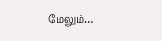மேலும்…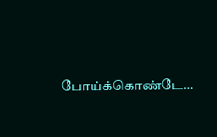போய்க்கொண்டே…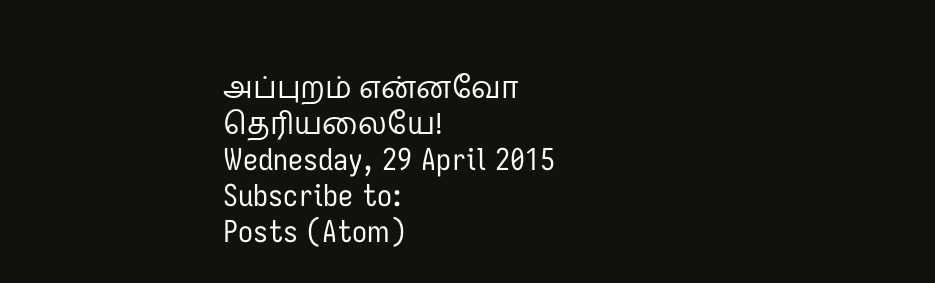அப்புறம் என்னவோ தெரியலையே!
Wednesday, 29 April 2015
Subscribe to:
Posts (Atom)